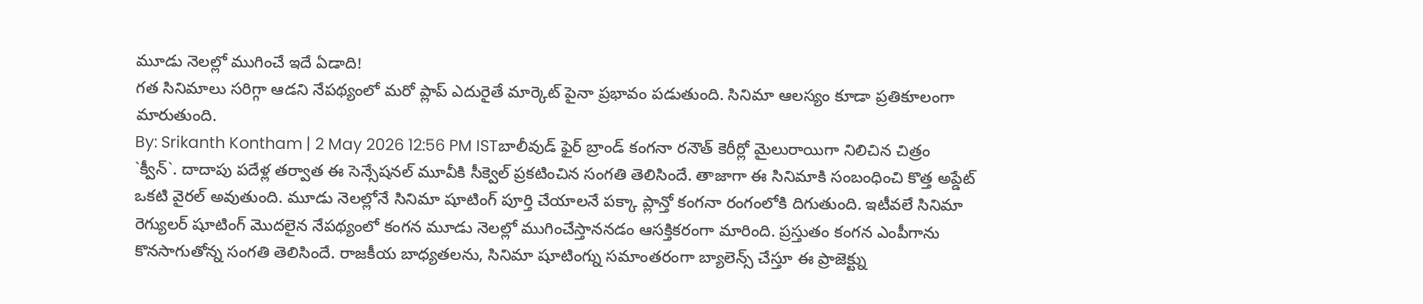మూడు నెలల్లో ముగించే ఇదే ఏడాది!
గత సినిమాలు సరిగ్గా ఆడని నేపథ్యంలో మరో ప్లాప్ ఎదురైతే మార్కెట్ పైనా ప్రభావం పడుతుంది. సినిమా ఆలస్యం కూడా ప్రతికూలంగా మారుతుంది.
By: Srikanth Kontham | 2 May 2026 12:56 PM ISTబాలీవుడ్ ఫైర్ బ్రాండ్ కంగనా రనౌత్ కెరీర్లో మైలురాయిగా నిలిచిన చిత్రం `క్వీన్`. దాదాపు పదేళ్ల తర్వాత ఈ సెన్సేషనల్ మూవీకి సీక్వెల్ ప్రకటించిన సంగతి తెలిసిందే. తాజాగా ఈ సినిమాకి సంబంధించి కొత్త అప్డేట్ ఒకటి వైరల్ అవుతుంది. మూడు నెలల్లోనే సినిమా షూటింగ్ పూర్తి చేయాలనే పక్కా ప్లాన్తో కంగనా రంగంలోకి దిగుతుంది. ఇటీవలే సినిమా రెగ్యులర్ షూటింగ్ మొదలైన నేపథ్యంలో కంగన మూడు నెలల్లో ముగించేస్తాననడం ఆసక్తికరంగా మారింది. ప్రస్తుతం కంగన ఎంపీగాను కొనసాగుతోన్న సంగతి తెలిసిందే. రాజకీయ బాధ్యతలను, సినిమా షూటింగ్ను సమాంతరంగా బ్యాలెన్స్ చేస్తూ ఈ ప్రాజెక్ట్ను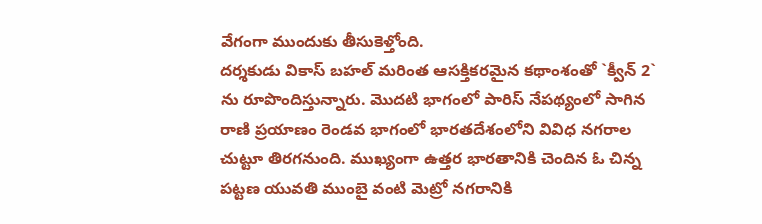వేగంగా ముందుకు తీసుకెళ్తోంది.
దర్శకుడు వికాస్ బహల్ మరింత ఆసక్తికరమైన కథాంశంతో `క్వీన్ 2` ను రూపొందిస్తున్నారు. మొదటి భాగంలో పారిస్ నేపథ్యంలో సాగిన రాణి ప్రయాణం రెండవ భాగంలో భారతదేశంలోని వివిధ నగరాల చుట్టూ తిరగనుంది. ముఖ్యంగా ఉత్తర భారతానికి చెందిన ఓ చిన్న పట్టణ యువతి ముంబై వంటి మెట్రో నగరానికి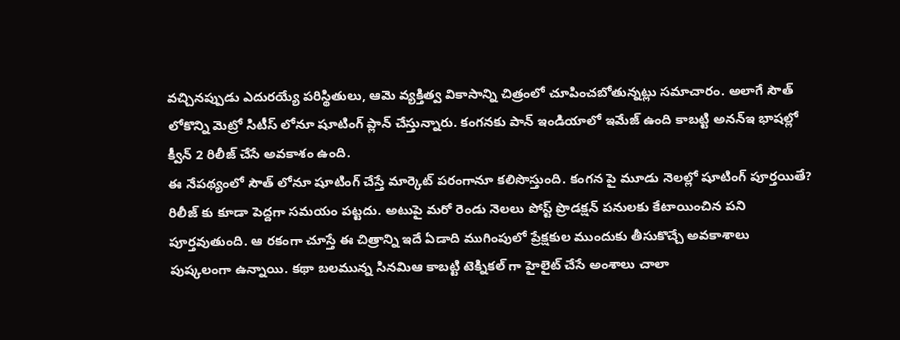వచ్చినప్పుడు ఎదురయ్యే పరిస్థితులు, ఆమె వ్యక్తిత్వ వికాసాన్ని చిత్రంలో చూపించబోతున్నట్లు సమాచారం. అలాగే సౌత్ లోకొన్ని మెట్రో సిటీస్ లోనూ షూటింగ్ ప్లాన్ చేస్తున్నారు. కంగనకు పాన్ ఇండియాలో ఇమేజ్ ఉంది కాబట్టి అనన్ఇ భాషల్లో క్వీన్ 2 రిలీజ్ చేసే అవకాశం ఉంది.
ఈ నేపథ్యంలో సౌత్ లోనూ షూటింగ్ చేస్తే మార్కెట్ పరంగానూ కలిసొస్తుంది. కంగన పై మూడు నెలల్లో షూటింగ్ పూర్తయితే? రిలీజ్ కు కూడా పెద్దగా సమయం పట్టదు. అటుపై మరో రెండు నెలలు పోస్ట్ ప్రొడక్షన్ పనులకు కేటాయించిన పని పూర్తవుతుంది. ఆ రకంగా చూస్తే ఈ చిత్రాన్ని ఇదే ఏడాది ముగింపులో ప్రేక్షకుల ముందుకు తీసుకొచ్చే అవకాశాలు పుష్కలంగా ఉన్నాయి. కథా బలమున్న సినమిఆ కాబట్టి టెక్నికల్ గా హైలైట్ చేసే అంశాలు చాలా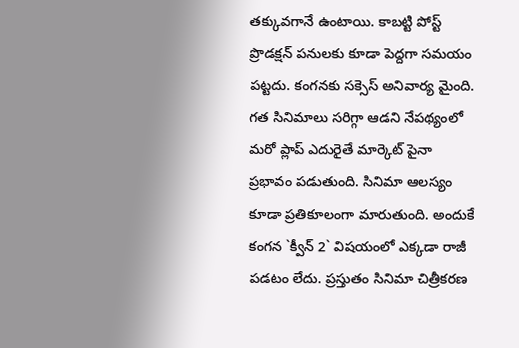తక్కువగానే ఉంటాయి. కాబట్టి పోస్ట్ ప్రొడక్షన్ పనులకు కూడా పెద్దగా సమయం పట్టదు. కంగనకు సక్సెస్ అనివార్య మైంది.
గత సినిమాలు సరిగ్గా ఆడని నేపథ్యంలో మరో ప్లాప్ ఎదురైతే మార్కెట్ పైనా ప్రభావం పడుతుంది. సినిమా ఆలస్యం కూడా ప్రతికూలంగా మారుతుంది. అందుకే కంగన `క్వీన్ 2` విషయంలో ఎక్కడా రాజీ పడటం లేదు. ప్రస్తుతం సినిమా చిత్రీకరణ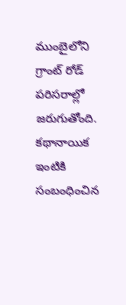ముంబైలోని గ్రాంట్ రోడ్ పరిసరాల్లో జరుగుతోంది. కథానాయిక ఇంటికి సంబంధించిన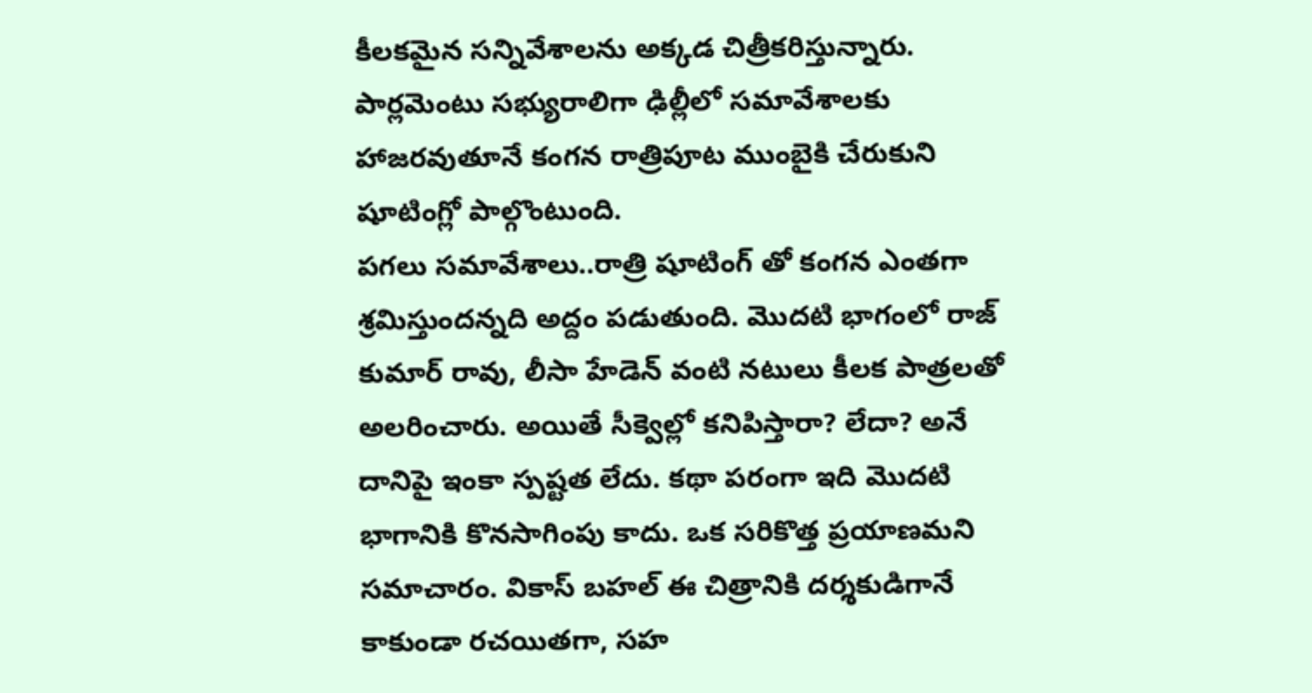కీలకమైన సన్నివేశాలను అక్కడ చిత్రీకరిస్తున్నారు. పార్లమెంటు సభ్యురాలిగా ఢిల్లీలో సమావేశాలకు హాజరవుతూనే కంగన రాత్రిపూట ముంబైకి చేరుకుని షూటింగ్లో పాల్గొంటుంది.
పగలు సమావేశాలు..రాత్రి షూటింగ్ తో కంగన ఎంతగా శ్రమిస్తుందన్నది అద్దం పడుతుంది. మొదటి భాగంలో రాజ్ కుమార్ రావు, లీసా హేడెన్ వంటి నటులు కీలక పాత్రలతో అలరించారు. అయితే సీక్వెల్లో కనిపిస్తారా? లేదా? అనే దానిపై ఇంకా స్పష్టత లేదు. కథా పరంగా ఇది మొదటి భాగానికి కొనసాగింపు కాదు. ఒక సరికొత్త ప్రయాణమని సమాచారం. వికాస్ బహల్ ఈ చిత్రానికి దర్శకుడిగానే కాకుండా రచయితగా, సహ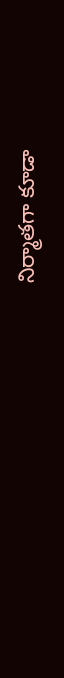నిర్మాతగా కూడా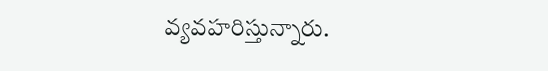వ్యవహరిస్తున్నారు.